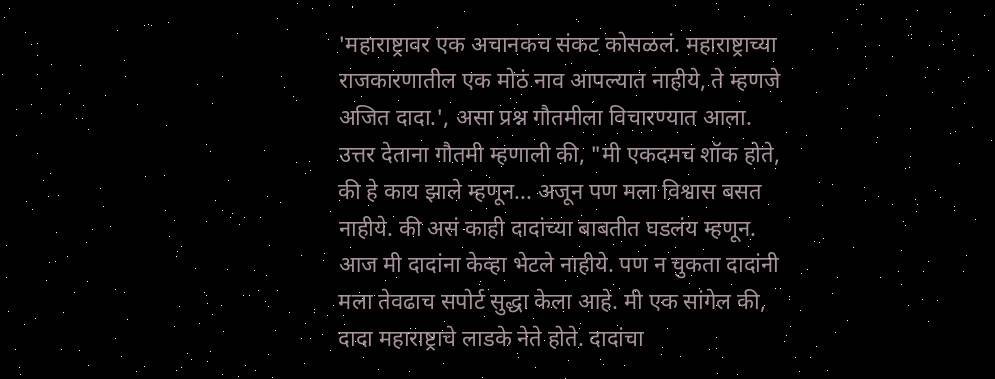'महाराष्ट्रावर एक अचानकच संकट कोसळलं. महाराष्ट्राच्या राजकारणातील एक मोठं नाव आपल्यात नाहीये, ते म्हणजे अजित दादा.', असा प्रश्न गौतमीला विचारण्यात आला. उत्तर देताना गौतमी म्हणाली की, "मी एकदमच शॉक होते, की हे काय झाले म्हणून... अजून पण मला विश्वास बसत नाहीये. की असं काही दादांच्या बाबतीत घडलंय म्हणून. आज मी दादांना केव्हा भेटले नाहीये. पण न चुकता दादांनी मला तेवढाच सपोर्ट सुद्धा केला आहे. मी एक सांगेल की, दादा महाराष्ट्राचे लाडके नेते होते. दादांचा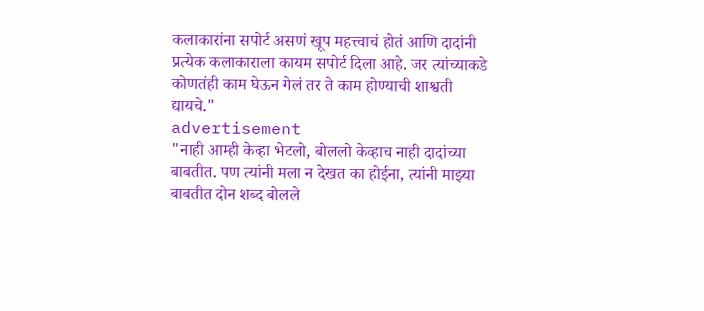कलाकारांना सपोर्ट असणं खूप महत्त्वाचं होतं आणि दादांनी प्रत्येक कलाकाराला कायम सपोर्ट दिला आहे. जर त्यांच्याकडे कोणतंही काम घेऊन गेलं तर ते काम होण्याची शाश्वती द्यायचे."
advertisement
"नाही आम्ही केव्हा भेटलो, बोललो केव्हाच नाही दादांच्या बाबतीत. पण त्यांनी मला न देखत का होईना, त्यांनी माझ्या बाबतीत दोन शब्द बोलले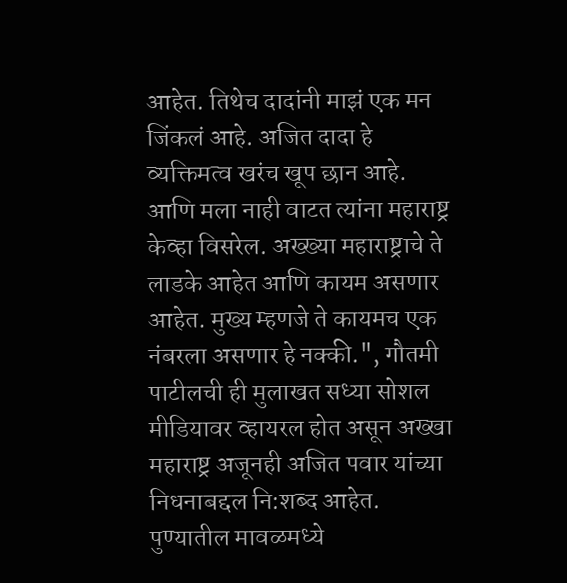आहेत. तिथेच दादांनी माझं एक मन जिंकलं आहे. अजित दादा हे व्यक्तिमत्व खरंच खूप छान आहे. आणि मला नाही वाटत त्यांना महाराष्ट्र केव्हा विसरेल. अख्ख्या महाराष्ट्राचे ते लाडके आहेत आणि कायम असणार आहेत. मुख्य म्हणजे ते कायमच एक नंबरला असणार हे नक्की.", गौतमी पाटीलची ही मुलाखत सध्या सोशल मीडियावर व्हायरल होत असून अख्खा महाराष्ट्र अजूनही अजित पवार यांच्या निधनाबद्दल नि:शब्द आहेत.
पुण्यातील मावळमध्ये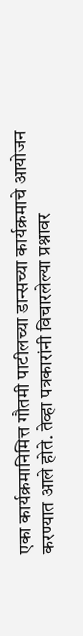एका कार्यक्रमानिमित्त गौतमी पाटीलच्या डान्सच्या कार्यक्रमाचे आयोजन करण्यात आले होते. तेव्हा पत्रकारांनी विचारलेल्या प्रश्नावर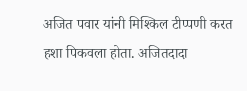अजित पवार यांनी मिश्किल टीप्पणी करत हशा पिकवला होता. अजितदादा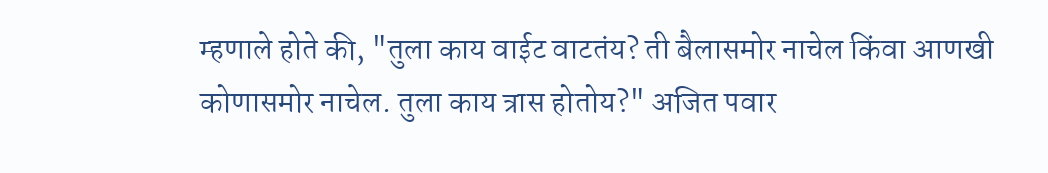म्हणाले होते की, "तुला काय वाईट वाटतंय? ती बैलासमोर नाचेल किंवा आणखी कोणासमोर नाचेल. तुला काय त्रास होतोय?" अजित पवार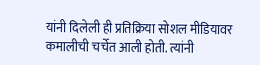यांनी दिलेली ही प्रतिक्रिया सोशल मीडियावर कमालीची चर्चेत आली होती. त्यांनी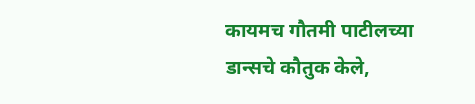कायमच गौतमी पाटीलच्या डान्सचे कौतुक केले,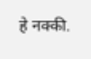हे नक्की.